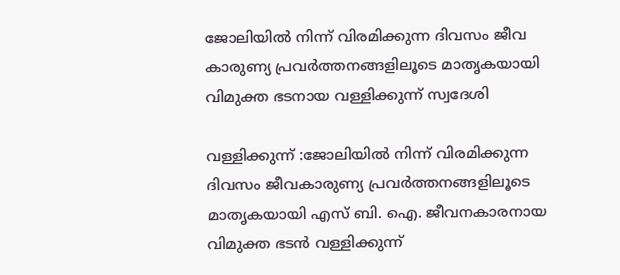ജോലിയില്‍ നിന്ന് വിരമിക്കുന്ന ദിവസം ജീവ കാരുണ്യ പ്രവര്‍ത്തനങ്ങളിലൂടെ മാതൃകയായി വിമുക്ത ഭടനായ വള്ളിക്കുന്ന് സ്വദേശി

വള്ളിക്കുന്ന് :ജോലിയില്‍ നിന്ന് വിരമിക്കുന്ന ദിവസം ജീവകാരുണ്യ പ്രവര്‍ത്തനങ്ങളിലൂടെ മാതൃകയായി എസ് ബി. ഐ. ജീവനകാരനായ വിമുക്ത ഭടന്‍ വള്ളിക്കുന്ന്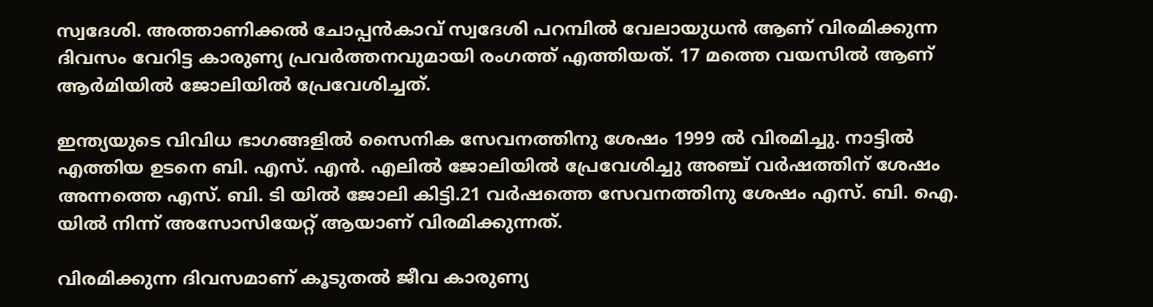സ്വദേശി. അത്താണിക്കല്‍ ചോപ്പന്‍കാവ് സ്വദേശി പറമ്പില്‍ വേലായുധന്‍ ആണ് വിരമിക്കുന്ന ദിവസം വേറിട്ട കാരുണ്യ പ്രവര്‍ത്തനവുമായി രംഗത്ത് എത്തിയത്. 17 മത്തെ വയസില്‍ ആണ് ആര്‍മിയില്‍ ജോലിയില്‍ പ്രേവേശിച്ചത്.

ഇന്ത്യയുടെ വിവിധ ഭാഗങ്ങളില്‍ സൈനിക സേവനത്തിനു ശേഷം 1999 ല്‍ വിരമിച്ചു. നാട്ടില്‍ എത്തിയ ഉടനെ ബി. എസ്. എന്‍. എലില്‍ ജോലിയില്‍ പ്രേവേശിച്ചു അഞ്ച് വര്‍ഷത്തിന് ശേഷം അന്നത്തെ എസ്. ബി. ടി യില്‍ ജോലി കിട്ടി.21 വര്‍ഷത്തെ സേവനത്തിനു ശേഷം എസ്. ബി. ഐ. യില്‍ നിന്ന് അസോസിയേറ്റ് ആയാണ് വിരമിക്കുന്നത്.

വിരമിക്കുന്ന ദിവസമാണ് കൂടുതല്‍ ജീവ കാരുണ്യ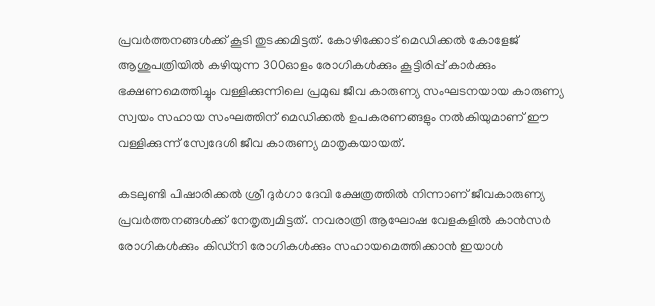പ്രവര്‍ത്തനങ്ങള്‍ക്ക് കൂടി തുടക്കമിട്ടത്. കോഴിക്കോട് മെഡിക്കല്‍ കോളേജ് ആശുപത്രിയില്‍ കഴിയുന്ന 300ഓളം രോഗികള്‍ക്കും കൂട്ടിരിപ്പ് കാര്‍ക്കും ഭക്ഷണമെത്തിച്ചും വള്ളിക്കുന്നിലെ പ്രമുഖ ജീവ കാരുണ്യ സംഘടനയായ കാരുണ്യ സ്വയം സഹായ സംഘത്തിന് മെഡിക്കല്‍ ഉപകരണങ്ങളും നല്‍കിയുമാണ് ഈ വള്ളിക്കുന്ന് സ്വേദേശി ജീവ കാരുണ്യ മാതൃകയായത്.

കടലുണ്ടി പിഷാരിക്കല്‍ ശ്രീ ദുര്‍ഗാ ദേവി ക്ഷേത്രത്തില്‍ നിന്നാണ് ജീവകാരുണ്യ പ്രവര്‍ത്തനങ്ങള്‍ക്ക് നേതൃത്വമിട്ടത്. നവരാത്രി ആഘോഷ വേളകളില്‍ കാന്‍സര്‍ രോഗികള്‍ക്കും കിഡ്‌നി രോഗികള്‍ക്കും സഹായമെത്തിക്കാന്‍ ഇയാള്‍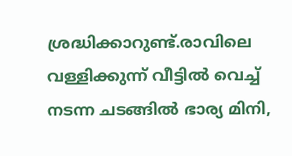ശ്രദ്ധിക്കാറുണ്ട്.രാവിലെ വള്ളിക്കുന്ന് വീട്ടില്‍ വെച്ച് നടന്ന ചടങ്ങില്‍ ഭാര്യ മിനി,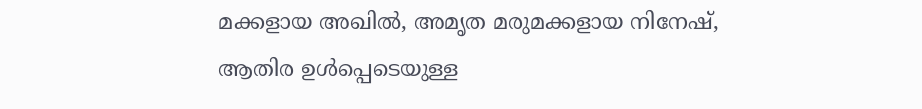മക്കളായ അഖില്‍, അമൃത മരുമക്കളായ നിനേഷ്, ആതിര ഉള്‍പ്പെടെയുള്ള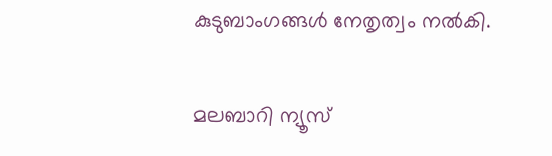കുടുബാംഗങ്ങള്‍ നേതൃത്വം നല്‍കി.

മലബാറി ന്യൂസ്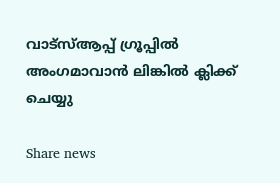വാട്‌സ്ആപ്പ് ഗ്രൂപ്പില്‍ അംഗമാവാന്‍ ലിങ്കില്‍ ക്ലിക്ക് ചെയ്യു

Share news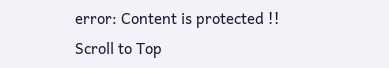error: Content is protected !!
Scroll to Top